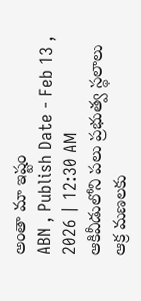అంతా మా ఇష్టం
ABN , Publish Date - Feb 13 , 2026 | 12:30 AM
ఆకివీడులోని పలు ప్రభుత్వ స్థలాలు ఆక్ర మణలకు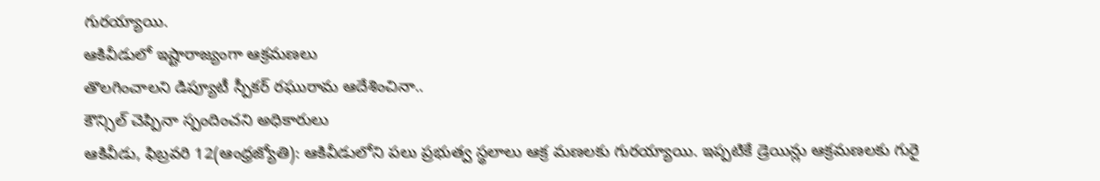గురయ్యాయి.
ఆకివీడులో ఇష్టారాజ్యంగా ఆక్రమణలు
తొలగించాలని డిప్యూటీ స్పీకర్ రఘురామ ఆదేశించినా..
కౌన్సిల్ చెప్పినా స్పందించని అధికారులు
ఆకివీడు, ఫిబ్రవరి 12(ఆంధ్రజ్యోతి): ఆకివీడులోని పలు ప్రభుత్వ స్థలాలు ఆక్ర మణలకు గురయ్యాయి. ఇప్పటికే డ్రెయిన్లు ఆక్రమణలకు గురై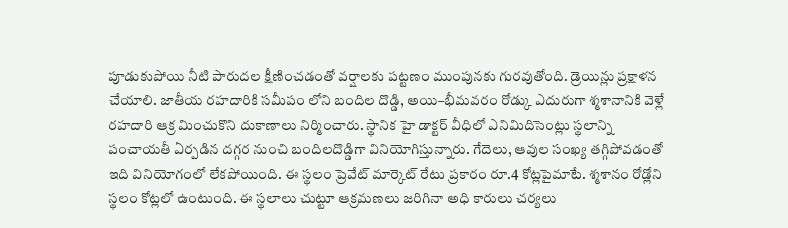పూడుకుపోయి నీటి పారుదల క్షీణించడంతో వర్షాలకు పట్టణం ముంపునకు గురవుతోంది. డ్రెయిన్లు ప్రక్షాళన చేయాలి. జాతీయ రహదారికి సమీపం లోని బందిల దొడ్డి, అయి–భీమవరం రోడ్కు ఎదురుగా శ్మశానానికి వెళ్లే రహదారి ఆక్ర మించుకొని దుకాణాలు నిర్మించారు. స్థానిక హై డాక్టర్ వీధిలో ఎనిమిదిసెంట్లు స్థలాన్ని పంచాయతీ ఏర్పడిన దగ్గర నుంచి బందిలదొడ్డిగా వినియోగిస్తున్నారు. గేదెలు, ఆవుల సంఖ్య తగ్గిపోవడంతో ఇది వినియోగంలో లేకపోయింది. ఈ స్థలం ప్రెవేట్ మార్కెట్ రేటు ప్రకారం రూ.4 కోట్లపైమాటే. శ్మశానం రోడ్లోని స్థలం కోట్లలో ఉంటుంది. ఈ స్థలాలు చుట్టూ ఆక్రమణలు జరిగినా అధి కారులు చర్యలు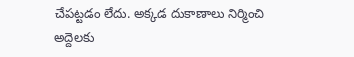చేపట్టడం లేదు. అక్కడ దుకాణాలు నిర్మించి అద్దెలకు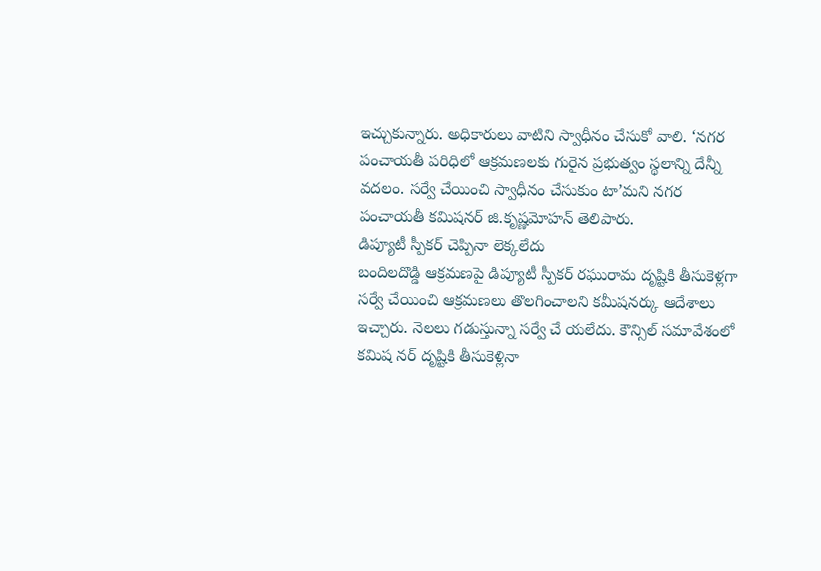ఇచ్చుకున్నారు. అధికారులు వాటిని స్వాధీనం చేసుకో వాలి. ‘నగర పంచాయతీ పరిధిలో ఆక్రమణలకు గురైన ప్రభుత్వం స్థలాన్ని దేన్నీ వదలం. సర్వే చేయించి స్వాధీనం చేసుకుం టా’మని నగర పంచాయతీ కమిషనర్ జి.కృష్ణమోహన్ తెలిపారు.
డిప్యూటీ స్పీకర్ చెప్పినా లెక్కలేదు
బందిలదొడ్డి ఆక్రమణపై డిప్యూటీ స్పీకర్ రఘురామ దృష్టికి తీసుకెళ్లగా సర్వే చేయించి ఆక్రమణలు తొలగించాలని కమీషనర్కు ఆదేశాలు ఇచ్చారు. నెలలు గడుస్తున్నా సర్వే చే యలేదు. కౌన్సిల్ సమావేశంలో కమిష నర్ దృష్టికి తీసుకెళ్లినా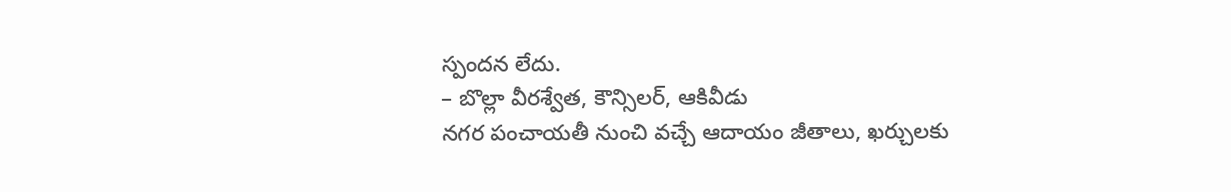స్పందన లేదు.
– బొల్లా వీరశ్వేత, కౌన్సిలర్, ఆకివీడు
నగర పంచాయతీ నుంచి వచ్చే ఆదాయం జీతాలు, ఖర్చులకు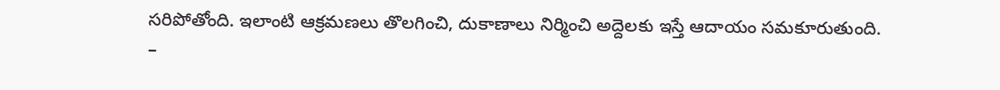సరిపోతోంది. ఇలాంటి ఆక్రమణలు తొలగించి, దుకాణాలు నిర్మించి అద్దెలకు ఇస్తే ఆదాయం సమకూరుతుంది.
–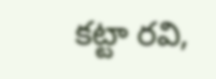కట్టా రవి,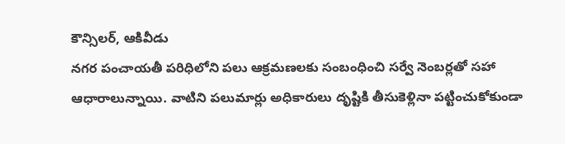కౌన్సిలర్, ఆకివీడు
నగర పంచాయతీ పరిధిలోని పలు ఆక్రమణలకు సంబంధించి సర్వే నెంబర్లతో సహా ఆధారాలున్నాయి. వాటిని పలుమార్లు అధికారులు దృష్టికి తీసుకెళ్లినా పట్టించుకోకుండా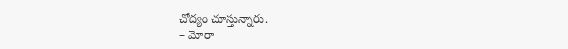చోద్యం చూస్తున్నారు.
– మోరా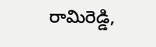రామిరెడ్డి,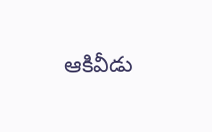ఆకివీడు